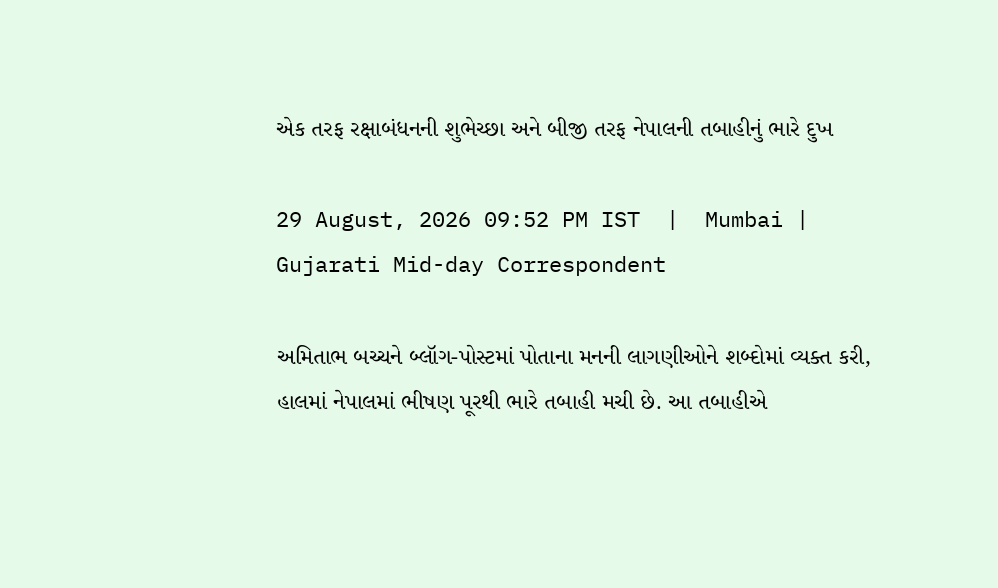એક તરફ રક્ષાબંધનની શુભેચ્છા અને બીજી તરફ નેપાલની તબાહીનું ભારે દુખ

29 August, 2026 09:52 PM IST  |  Mumbai | Gujarati Mid-day Correspondent

અમિતાભ બચ્ચને બ્લૉગ-પોસ્ટમાં પોતાના મનની લાગણીઓને શબ્દોમાં વ્યક્ત કરી, હાલમાં નેપાલમાં ભીષણ પૂરથી ભારે તબાહી મચી છે. આ તબાહીએ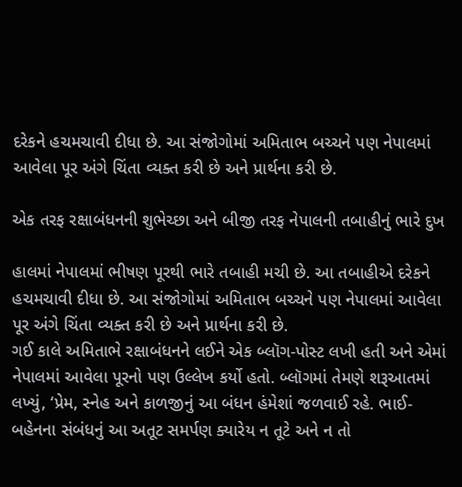દરેકને હચમચાવી દીધા છે. આ સંજોગોમાં અમિતાભ બચ્ચને પણ નેપાલમાં આવેલા પૂર અંગે ચિંતા વ્યક્ત કરી છે અને પ્રાર્થના કરી છે.

એક તરફ રક્ષાબંધનની શુભેચ્છા અને બીજી તરફ નેપાલની તબાહીનું ભારે દુખ

હાલમાં નેપાલમાં ભીષણ પૂરથી ભારે તબાહી મચી છે. આ તબાહીએ દરેકને હચમચાવી દીધા છે. આ સંજોગોમાં અમિતાભ બચ્ચને પણ નેપાલમાં આવેલા પૂર અંગે ચિંતા વ્યક્ત કરી છે અને પ્રાર્થના કરી છે.
ગઈ કાલે અમિતાભે રક્ષાબંધનને લઈને એક બ્લૉગ-પોસ્ટ લખી હતી અને એમાં નેપાલમાં આવેલા પૂરનો પણ ઉલ્લેખ કર્યો હતો. બ્લૉગમાં તેમણે શરૂઆતમાં લખ્યું, ‘પ્રેમ, સ્નેહ અને કાળજીનું આ બંધન હંમેશાં જળવાઈ રહે. ભાઈ-બહેનના સંબંધનું આ અતૂટ સમર્પણ ક્યારેય ન તૂટે અને ન તો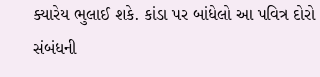ક્યારેય ભુલાઈ શકે. કાંડા પર બાંધેલો આ પવિત્ર દોરો સંબંધની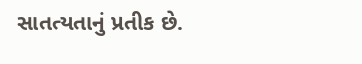સાતત્યતાનું પ્રતીક છે.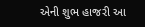એની શુભ હાજરી આ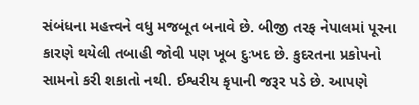સંબંધના મહત્ત્વને વધુ મજબૂત બનાવે છે. બીજી તરફ નેપાલમાં પૂરના કારણે થયેલી તબાહી જોવી પણ ખૂબ દુઃખદ છે. કુદરતના પ્રકોપનો સામનો કરી શકાતો નથી. ઈશ્વરીય કૃપાની જરૂર પડે છે. આપણે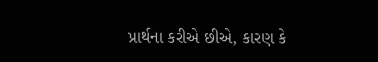પ્રાર્થના કરીએ છીએ, કારણ કે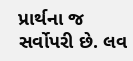પ્રાર્થના જ સર્વોપરી છે. લવ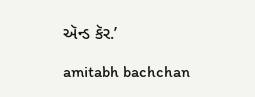ઍન્ડ કૅર.’

amitabh bachchan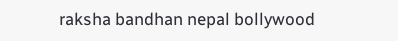raksha bandhan nepal bollywood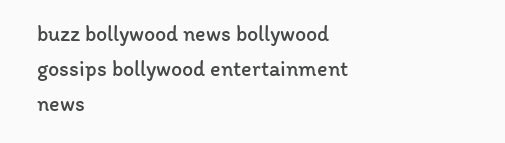buzz bollywood news bollywood gossips bollywood entertainment news